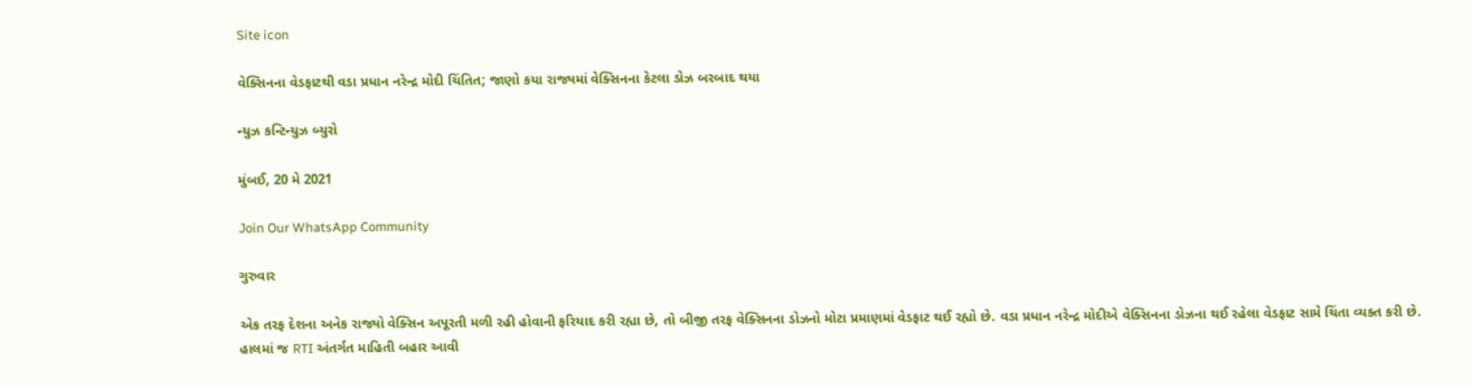Site icon

વેક્સિનના વેડફાટથી વડા પ્રધાન નરેન્દ્ર મોદી ચિંતિત; જાણો કયા રાજ્યમાં વેક્સિનના કેટલા ડોઝ બરબાદ થયા

ન્યુઝ કન્ટિન્યુઝ બ્યુરો

મુંબઈ, 20 મે 2021

Join Our WhatsApp Community

ગુરુવાર

એક તરફ દેશના અનેક રાજ્યો વેક્સિન અપૂરતી મળી રહી હોવાની ફરિયાદ કરી રહ્યા છે, તો બીજી તરફ વેક્સિનના ડોઝનો મોટા પ્રમાણમાં વેડફાટ થઈ રહ્યો છે. વડા પ્રધાન નરેન્દ્ર મોદીએ વેક્સિનના ડોઝના થઈ રહેલા વેડફાટ સામે ચિંતા વ્યક્ત કરી છે. હાલમાં જ RTI અંતર્ગત માહિતી બહાર આવી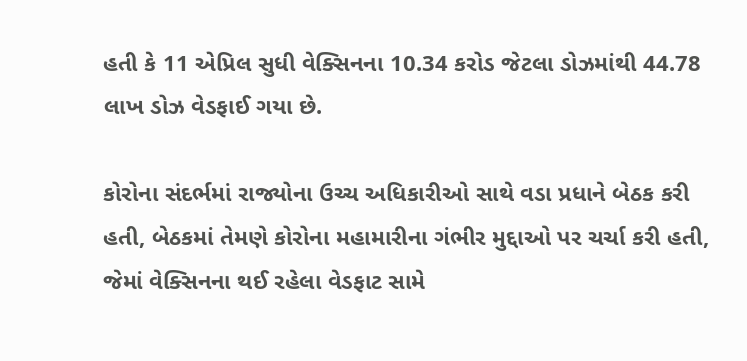હતી કે 11 એપ્રિલ સુધી વેક્સિનના 10.34 કરોડ જેટલા ડોઝમાંથી 44.78 લાખ ડોઝ વેડફાઈ ગયા છે.

કોરોના સંદર્ભમાં રાજ્યોના ઉચ્ચ અધિકારીઓ સાથે વડા પ્રધાને બેઠક કરી હતી, બેઠકમાં તેમણે કોરોના મહામારીના ગંભીર મુદ્દાઓ પર ચર્ચા કરી હતી, જેમાં વેક્સિનના થઈ રહેલા વેડફાટ સામે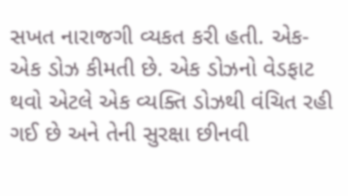સખત નારાજગી વ્યકત કરી હતી. એક-એક ડોઝ કીમતી છે. એક ડોઝનો વેડફાટ થવો એટલે એક વ્યક્તિ ડોઝથી વંચિત રહી ગઈ છે અને તેની સુરક્ષા છીનવી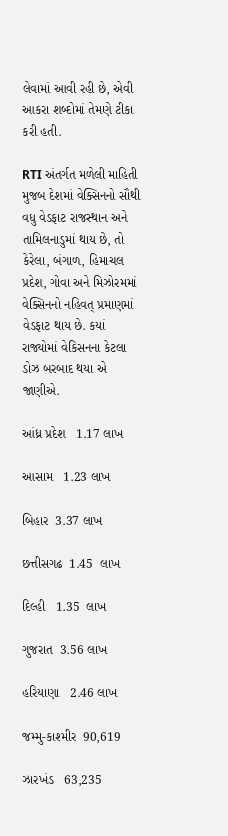લેવામાં આવી રહી છે, એવી આકરા શબ્દોમાં તેમણે ટીકા કરી હતી.

RTI અંતર્ગત મળેલી માહિતી મુજબ દેશમાં વેક્સિનનો સૌથી વધુ વેડફાટ રાજસ્થાન અને તામિલનાડુમાં થાય છે, તો કેરેલા, બંગાળ, હિમાચલ પ્રદેશ, ગોવા અને મિઝોરમમાં વેક્સિનનો નહિવત્ પ્રમાણમાં વેડફાટ થાય છે. કયાં રાજ્યોમાં વેકિસનના કેટલા ડોઝ બરબાદ થયા એ જાણીએ.

આંધ્ર પ્રદેશ   1.17 લાખ

આસામ   1.23 લાખ

બિહાર  3.37 લાખ

છત્તીસગઢ  1.45  લાખ

દિલ્હી   1.35  લાખ

ગુજરાત  3.56 લાખ

હરિયાણા   2.46 લાખ

જમ્મુ-કાશ્મીર  90,619

ઝારખંડ   63,235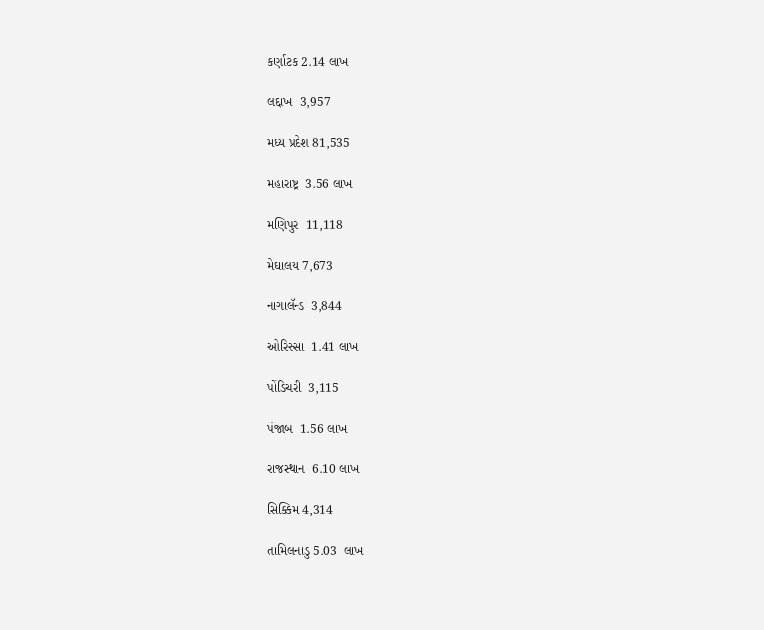કર્ણાટક 2.14 લાખ

લદ્દાખ  3,957

મધ્ય પ્રદેશ 81,535

મહારાષ્ટ્ર  3.56 લાખ

મણિપુર  11,118

મેઘાલય 7,673

નાગાલૅન્ડ  3,844

ઓરિસ્સા  1.41 લાખ

પોંડિચરી  3,115

પંજાબ  1.56 લાખ

રાજસ્થાન  6.10 લાખ

સિક્કિમ 4,314

તામિલનાડુ 5.03  લાખ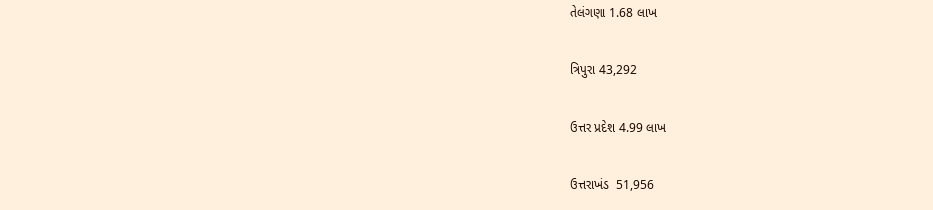તેલંગણા 1.68 લાખ

ત્રિપુરા 43,292

ઉત્તર પ્રદેશ 4.99 લાખ

ઉત્તરાખંડ  51,956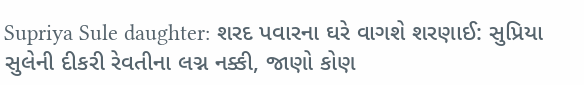Supriya Sule daughter: શરદ પવારના ઘરે વાગશે શરણાઈ: સુપ્રિયા સુલેની દીકરી રેવતીના લગ્ન નક્કી, જાણો કોણ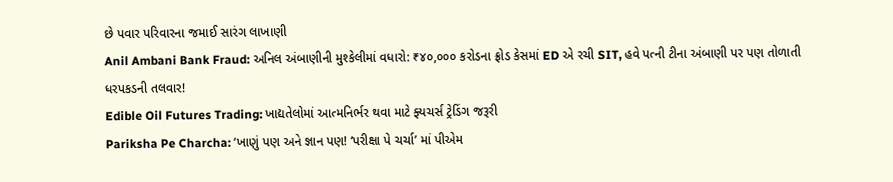છે પવાર પરિવારના જમાઈ સારંગ લાખાણી
Anil Ambani Bank Fraud: અનિલ અંબાણીની મુશ્કેલીમાં વધારો: ₹૪૦,૦૦૦ કરોડના ફ્રોડ કેસમાં ED એ રચી SIT, હવે પત્ની ટીના અંબાણી પર પણ તોળાતી ધરપકડની તલવાર!
Edible Oil Futures Trading: ખાદ્યતેલોમાં આત્મનિર્ભર થવા માટે ફ્યચર્સ ટ્રેડિંગ જરૂરી
Pariksha Pe Charcha: ‘ખાણું પણ અને જ્ઞાન પણ! ‘પરીક્ષા પે ચર્ચા’ માં પીએમ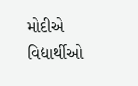મોદીએ વિદ્યાર્થીઓ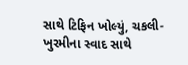સાથે ટિફિન ખોલ્યું, ચકલી-ખુરમીના સ્વાદ સાથે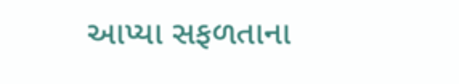આપ્યા સફળતાના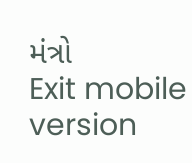મંત્રો
Exit mobile version